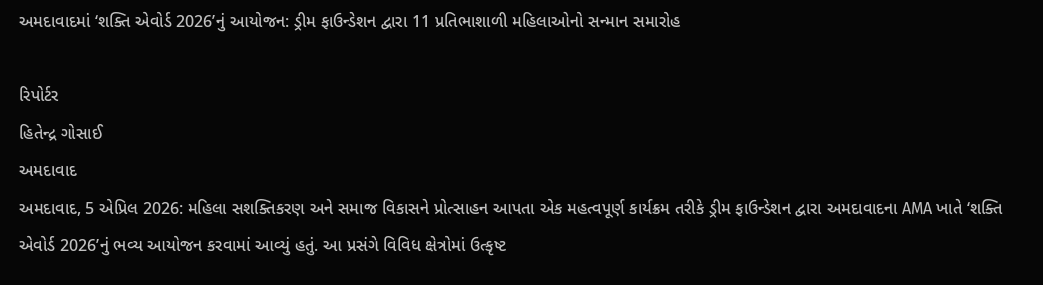અમદાવાદમાં ‘શક્તિ એવોર્ડ 2026’નું આયોજન: ડ્રીમ ફાઉન્ડેશન દ્વારા 11 પ્રતિભાશાળી મહિલાઓનો સન્માન સમારોહ

રિપોર્ટર
હિતેન્દ્ર ગોસાઈ
અમદાવાદ
અમદાવાદ, 5 એપ્રિલ 2026: મહિલા સશક્તિકરણ અને સમાજ વિકાસને પ્રોત્સાહન આપતા એક મહત્વપૂર્ણ કાર્યક્રમ તરીકે ડ્રીમ ફાઉન્ડેશન દ્વારા અમદાવાદના AMA ખાતે ‘શક્તિ એવોર્ડ 2026’નું ભવ્ય આયોજન કરવામાં આવ્યું હતું. આ પ્રસંગે વિવિધ ક્ષેત્રોમાં ઉત્કૃષ્ટ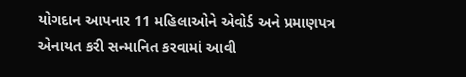યોગદાન આપનાર 11 મહિલાઓને એવોર્ડ અને પ્રમાણપત્ર એનાયત કરી સન્માનિત કરવામાં આવી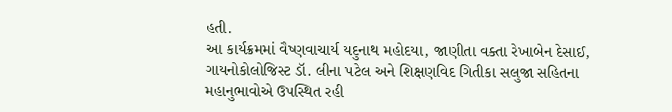હતી.
આ કાર્યક્રમમાં વૈષ્ણવાચાર્ય યદુનાથ મહોદયા, જાણીતા વક્તા રેખાબેન દેસાઈ, ગાયનોકોલોજિસ્ટ ડૉ. લીના પટેલ અને શિક્ષણવિદ ગિતીકા સલુજા સહિતના મહાનુભાવોએ ઉપસ્થિત રહી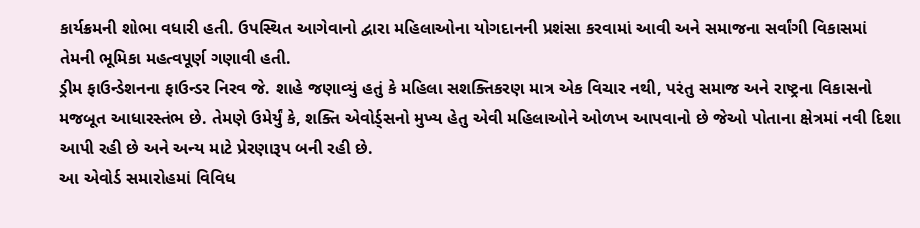કાર્યક્રમની શોભા વધારી હતી. ઉપસ્થિત આગેવાનો દ્વારા મહિલાઓના યોગદાનની પ્રશંસા કરવામાં આવી અને સમાજના સર્વાંગી વિકાસમાં તેમની ભૂમિકા મહત્વપૂર્ણ ગણાવી હતી.
ડ્રીમ ફાઉન્ડેશનના ફાઉન્ડર નિરવ જે. શાહે જણાવ્યું હતું કે મહિલા સશક્તિકરણ માત્ર એક વિચાર નથી, પરંતુ સમાજ અને રાષ્ટ્રના વિકાસનો મજબૂત આધારસ્તંભ છે. તેમણે ઉમેર્યું કે, શક્તિ એવોર્ડ્સનો મુખ્ય હેતુ એવી મહિલાઓને ઓળખ આપવાનો છે જેઓ પોતાના ક્ષેત્રમાં નવી દિશા આપી રહી છે અને અન્ય માટે પ્રેરણારૂપ બની રહી છે.
આ એવોર્ડ સમારોહમાં વિવિધ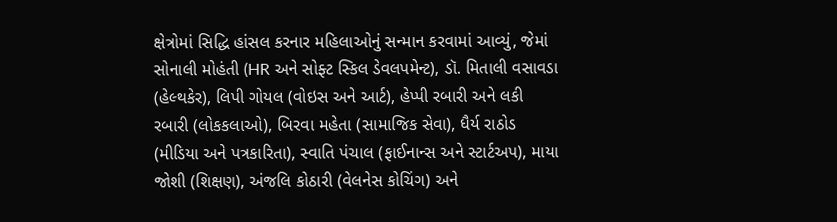ક્ષેત્રોમાં સિદ્ધિ હાંસલ કરનાર મહિલાઓનું સન્માન કરવામાં આવ્યું, જેમાં સોનાલી મોહંતી (HR અને સોફ્ટ સ્કિલ ડેવલપમેન્ટ), ડૉ. મિતાલી વસાવડા (હેલ્થકેર), લિપી ગોયલ (વોઇસ અને આર્ટ), હેપ્પી રબારી અને લકી રબારી (લોકકલાઓ), બિરવા મહેતા (સામાજિક સેવા), ધૈર્ય રાઠોડ (મીડિયા અને પત્રકારિતા), સ્વાતિ પંચાલ (ફાઈનાન્સ અને સ્ટાર્ટઅપ), માયા જોશી (શિક્ષણ), અંજલિ કોઠારી (વેલનેસ કોચિંગ) અને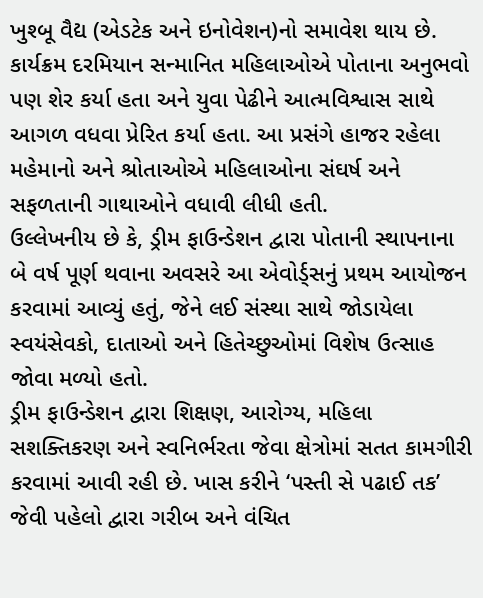ખુશ્બૂ વૈદ્ય (એડટેક અને ઇનોવેશન)નો સમાવેશ થાય છે.
કાર્યક્રમ દરમિયાન સન્માનિત મહિલાઓએ પોતાના અનુભવો પણ શેર કર્યા હતા અને યુવા પેઢીને આત્મવિશ્વાસ સાથે આગળ વધવા પ્રેરિત કર્યા હતા. આ પ્રસંગે હાજર રહેલા મહેમાનો અને શ્રોતાઓએ મહિલાઓના સંઘર્ષ અને સફળતાની ગાથાઓને વધાવી લીધી હતી.
ઉલ્લેખનીય છે કે, ડ્રીમ ફાઉન્ડેશન દ્વારા પોતાની સ્થાપનાના બે વર્ષ પૂર્ણ થવાના અવસરે આ એવોર્ડ્સનું પ્રથમ આયોજન કરવામાં આવ્યું હતું, જેને લઈ સંસ્થા સાથે જોડાયેલા સ્વયંસેવકો, દાતાઓ અને હિતેચ્છુઓમાં વિશેષ ઉત્સાહ જોવા મળ્યો હતો.
ડ્રીમ ફાઉન્ડેશન દ્વારા શિક્ષણ, આરોગ્ય, મહિલા સશક્તિકરણ અને સ્વનિર્ભરતા જેવા ક્ષેત્રોમાં સતત કામગીરી કરવામાં આવી રહી છે. ખાસ કરીને ‘પસ્તી સે પઢાઈ તક’ જેવી પહેલો દ્વારા ગરીબ અને વંચિત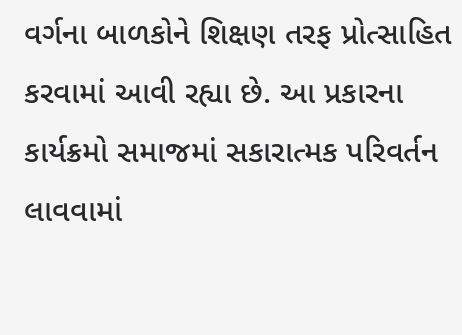વર્ગના બાળકોને શિક્ષણ તરફ પ્રોત્સાહિત કરવામાં આવી રહ્યા છે. આ પ્રકારના કાર્યક્રમો સમાજમાં સકારાત્મક પરિવર્તન લાવવામાં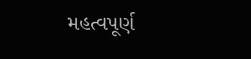મહત્વપૂર્ણ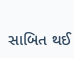સાબિત થઈ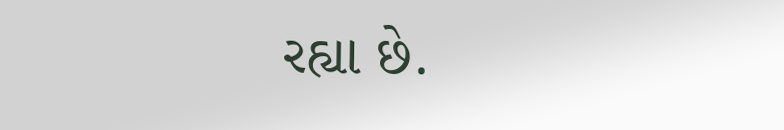રહ્યા છે.